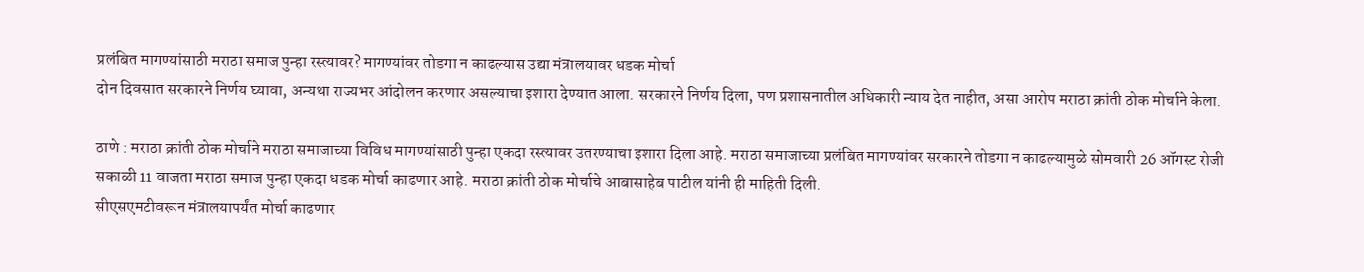प्रलंबित मागण्यांसाठी मराठा समाज पुन्हा रस्त्यावर? मागण्यांवर तोडगा न काढल्यास उद्या मंत्रालयावर धडक मोर्चा
दोन दिवसात सरकारने निर्णय घ्यावा, अन्यथा राज्यभर आंदोलन करणार असल्याचा इशारा देण्यात आला. सरकारने निर्णय दिला, पण प्रशासनातील अधिकारी न्याय देत नाहीत, असा आरोप मराठा क्रांती ठोक मोर्चाने केला.

ठाणे : मराठा क्रांती ठोक मोर्चाने मराठा समाजाच्या विविध मागण्यांसाठी पुन्हा एकदा रस्त्यावर उतरण्याचा इशारा दिला आहे. मराठा समाजाच्या प्रलंबित मागण्यांवर सरकारने तोडगा न काढल्यामुळे सोमवारी 26 ऑगस्ट रोजी सकाळी 11 वाजता मराठा समाज पुन्हा एकदा धडक मोर्चा काढणार आहे. मराठा क्रांती ठोक मोर्चाचे आबासाहेब पाटील यांनी ही माहिती दिली.
सीएसएमटीवरून मंत्रालयापर्यंत मोर्चा काढणार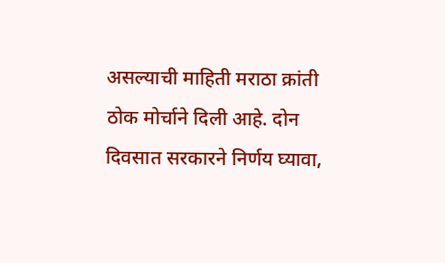असल्याची माहिती मराठा क्रांती ठोक मोर्चाने दिली आहे. दोन दिवसात सरकारने निर्णय घ्यावा,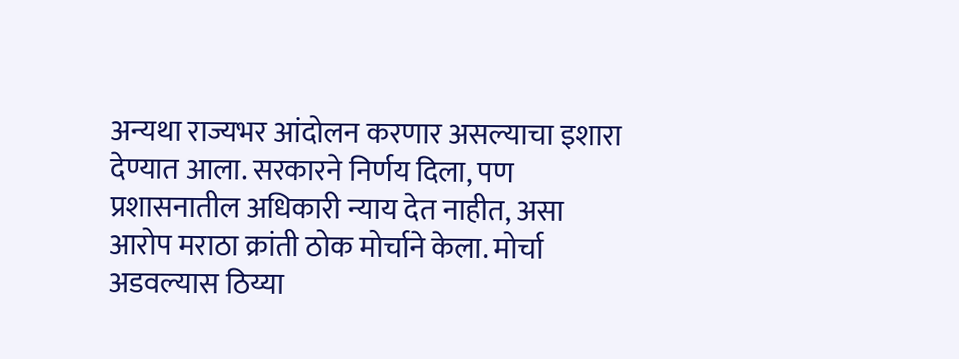अन्यथा राज्यभर आंदोलन करणार असल्याचा इशारा देण्यात आला. सरकारने निर्णय दिला, पण प्रशासनातील अधिकारी न्याय देत नाहीत, असा आरोप मराठा क्रांती ठोक मोर्चाने केला. मोर्चा अडवल्यास ठिय्या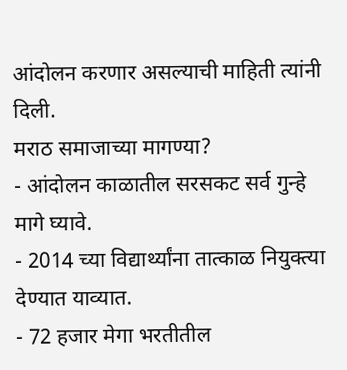आंदोलन करणार असल्याची माहिती त्यांनी दिली.
मराठ समाजाच्या मागण्या?
- आंदोलन काळातील सरसकट सर्व गुन्हे मागे घ्यावे.
- 2014 च्या विद्यार्थ्यांना तात्काळ नियुक्त्या देण्यात याव्यात.
- 72 हजार मेगा भरतीतील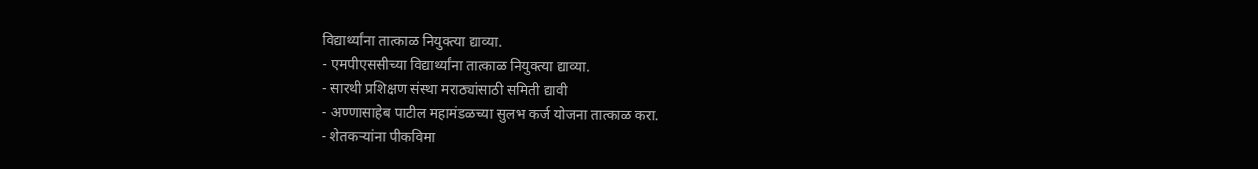विद्यार्थ्यांना तात्काळ नियुक्त्या द्याव्या.
- एमपीएससीच्या विद्यार्थ्यांना तात्काळ नियुक्त्या द्याव्या.
- सारथी प्रशिक्षण संस्था मराठ्यांसाठी समिती द्यावी
- अण्णासाहेब पाटील महामंडळच्या सुलभ कर्ज योजना तात्काळ करा.
- शेतकऱ्यांना पीकविमा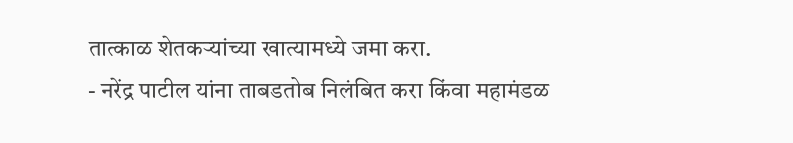तात्काळ शेतकऱ्यांच्या खात्यामध्ये जमा करा.
- नरेंद्र पाटील यांना ताबडतोब निलंबित करा किंवा महामंडळ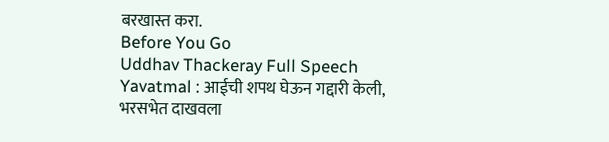बरखास्त करा.
Before You Go
Uddhav Thackeray Full Speech Yavatmal : आईची शपथ घेऊन गद्दारी केली, भरसभेत दाखवला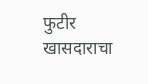फुटीर खासदाराचा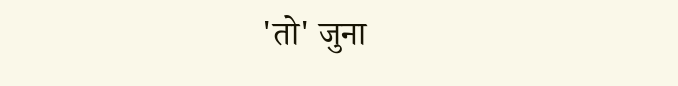'तो' जुना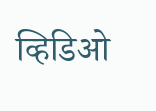व्हिडिओ